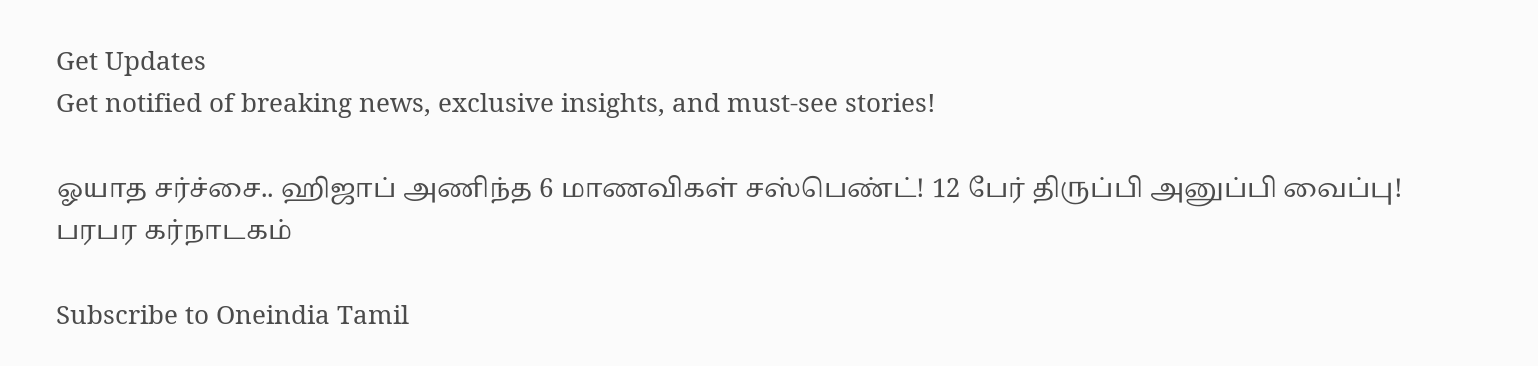Get Updates
Get notified of breaking news, exclusive insights, and must-see stories!

ஓயாத சர்ச்சை.. ஹிஜாப் அணிந்த 6 மாணவிகள் சஸ்பெண்ட்! 12 பேர் திருப்பி அனுப்பி வைப்பு! பரபர கர்நாடகம்

Subscribe to Oneindia Tamil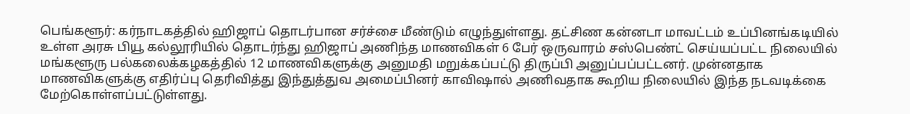பெங்களூர்: கர்நாடகத்தில் ஹிஜாப் தொடர்பான சர்ச்சை மீண்டும் எழுந்துள்ளது. தட்சிண கன்னடா மாவட்டம் உப்பினங்கடியில் உள்ள அரசு பியூ கல்லூரியில் தொடர்ந்து ஹிஜாப் அணிந்த மாணவிகள் 6 பேர் ஒருவாரம் சஸ்பெண்ட் செய்யப்பட்ட நிலையில் மங்களூரு பல்கலைக்கழகத்தில் 12 மாணவிகளுக்கு அனுமதி மறுக்கப்பட்டு திருப்பி அனுப்பப்பட்டனர். முன்னதாக மாணவிகளுக்கு எதிர்ப்பு தெரிவித்து இந்துத்துவ அமைப்பினர் காவிஷால் அணிவதாக கூறிய நிலையில் இந்த நடவடிக்கை மேற்கொள்ளப்பட்டுள்ளது.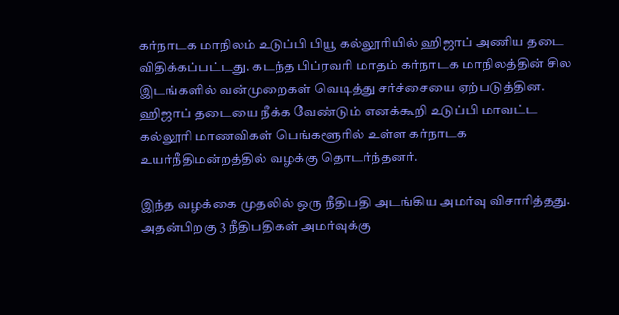கர்நாடக மாநிலம் உடுப்பி பியூ கல்லூரியில் ஹிஜாப் அணிய தடை விதிக்கப்பட்டது. கடந்த பிப்ரவரி மாதம் கர்நாடக மாநிலத்தின் சில இடங்களில் வன்முறைகள் வெடித்து சர்ச்சையை ஏற்படுத்தின. ஹிஜாப் தடையை நீக்க வேண்டும் எனக்கூறி உடுப்பி மாவட்ட கல்லூரி மாணவிகள் பெங்களூரில் உள்ள கர்நாடக உயர்நீதிமன்றத்தில் வழக்கு தொடர்ந்தனர்.

இந்த வழக்கை முதலில் ஒரு நீதிபதி அடங்கிய அமர்வு விசாரித்தது. அதன்பிறகு 3 நீதிபதிகள் அமர்வுக்கு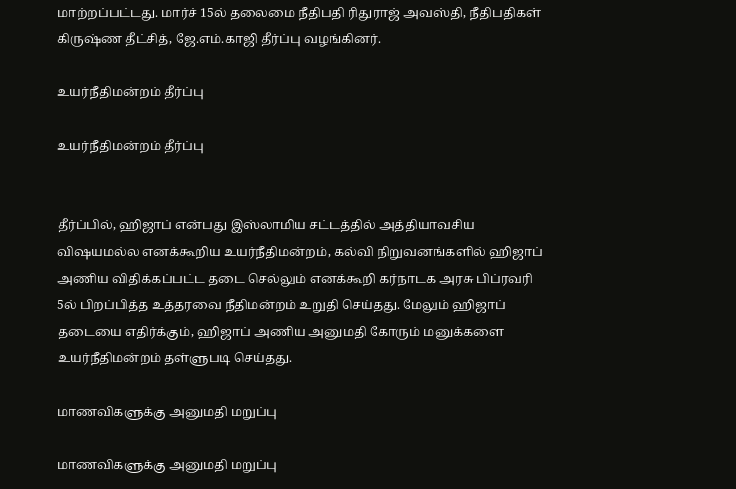மாற்றப்பட்டது. மார்ச் 15ல் தலைமை நீதிபதி ரிதுராஜ் அவஸ்தி, நீதிபதிகள் கிருஷ்ண தீட்சித், ஜே.எம்.காஜி தீர்ப்பு வழங்கினர்.

உயர்நீதிமன்றம் தீர்ப்பு

உயர்நீதிமன்றம் தீர்ப்பு


தீர்ப்பில், ஹிஜாப் என்பது இஸ்லாமிய சட்டத்தில் அத்தியாவசிய விஷயமல்ல எனக்கூறிய உயர்நீதிமன்றம், கல்வி நிறுவனங்களில் ஹிஜாப் அணிய விதிக்கப்பட்ட தடை செல்லும் எனக்கூறி கர்நாடக அரசு பிப்ரவரி 5ல் பிறப்பித்த உத்தரவை நீதிமன்றம் உறுதி செய்தது. மேலும் ஹிஜாப் தடையை எதிர்க்கும், ஹிஜாப் அணிய அனுமதி கோரும் மனுக்களை உயர்நீதிமன்றம் தள்ளுபடி செய்தது.

மாணவிகளுக்கு அனுமதி மறுப்பு

மாணவிகளுக்கு அனுமதி மறுப்பு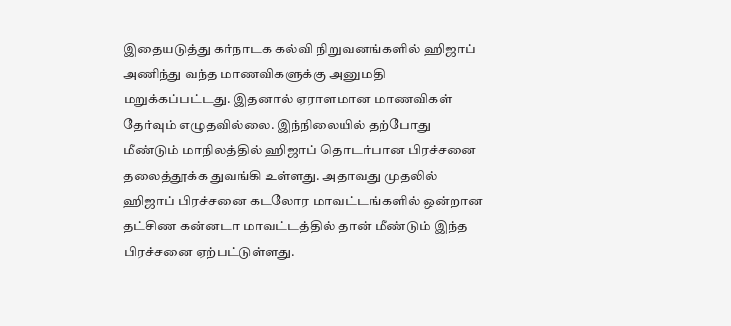இதையடுத்து கர்நாடக கல்வி நிறுவனங்களில் ஹிஜாப் அணிந்து வந்த மாணவிகளுக்கு அனுமதி மறுக்கப்பட்டது. இதனால் ஏராளமான மாணவிகள் தேர்வும் எழுதவில்லை. இந்நிலையில் தற்போது மீண்டும் மாநிலத்தில் ஹிஜாப் தொடர்பான பிரச்சனை தலைத்தூக்க துவங்கி உள்ளது. அதாவது முதலில் ஹிஜாப் பிரச்சனை கடலோர மாவட்டங்களில் ஒன்றான தட்சிண கன்னடா மாவட்டத்தில் தான் மீண்டும் இந்த பிரச்சனை ஏற்பட்டுள்ளது.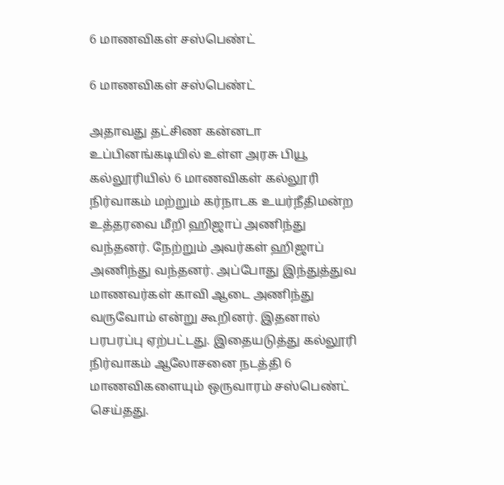6 மாணவிகள் சஸ்பெண்ட்

6 மாணவிகள் சஸ்பெண்ட்

அதாவது தட்சிண கன்னடா உப்பினங்கடியில் உள்ள அரசு பியூ கல்லூரியில் 6 மாணவிகள் கல்லூரி நிர்வாகம் மற்றும் கர்நாடக உயர்நீதிமன்ற உத்தரவை மீறி ஹிஜாப் அணிந்து வந்தனர். நேற்றும் அவர்கள் ஹிஜாப் அணிந்து வந்தனர். அப்போது இந்துத்துவ மாணவர்கள் காவி ஆடை அணிந்து வருவோம் என்று கூறினர். இதனால் பரபரப்பு ஏற்பட்டது. இதையடுத்து கல்லூரி நிர்வாகம் ஆலோசனை நடத்தி 6 மாணவிகளையும் ஒருவாரம் சஸ்பெண்ட் செய்தது.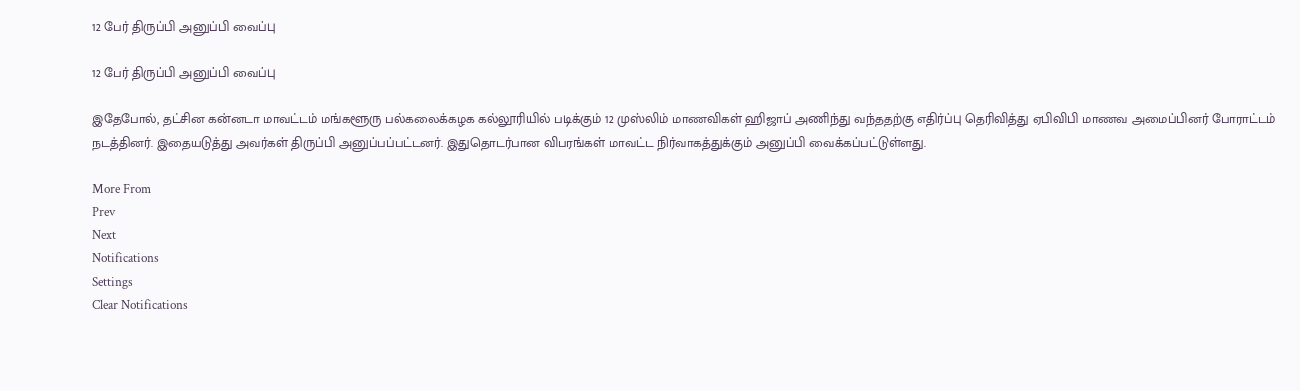12 பேர் திருப்பி அனுப்பி வைப்பு

12 பேர் திருப்பி அனுப்பி வைப்பு

இதேபோல், தட்சின கன்னடா மாவட்டம் மங்களூரு பல்கலைக்கழக கல்லூரியில் படிக்கும் 12 முஸ்லிம் மாணவிகள் ஹிஜாப் அணிந்து வந்ததற்கு எதிர்ப்பு தெரிவித்து ஏபிவிபி மாணவ அமைப்பினர் போராட்டம் நடத்தினர். இதையடுத்து அவர்கள் திருப்பி அனுப்பப்பட்டனர். இதுதொடர்பான விபரங்கள் மாவட்ட நிர்வாகத்துக்கும் அனுப்பி வைக்கப்பட்டுள்ளது.

More From
Prev
Next
Notifications
Settings
Clear Notifications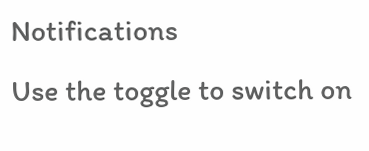Notifications
Use the toggle to switch on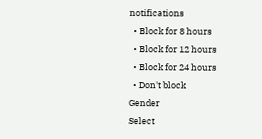notifications
  • Block for 8 hours
  • Block for 12 hours
  • Block for 24 hours
  • Don't block
Gender
Select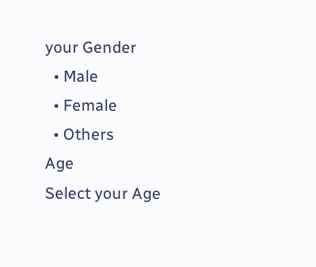your Gender
  • Male
  • Female
  • Others
Age
Select your Age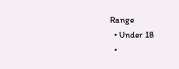Range
  • Under 18
  •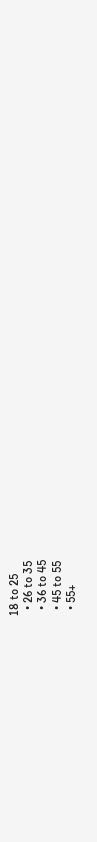18 to 25
  • 26 to 35
  • 36 to 45
  • 45 to 55
  • 55+